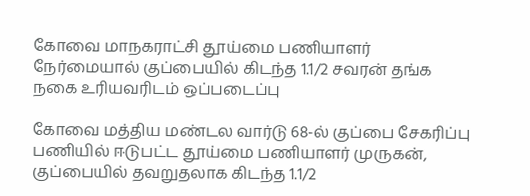கோவை மாநகராட்சி தூய்மை பணியாளர் நேர்மையால் குப்பையில் கிடந்த 1.1/2 சவரன் தங்க நகை உரியவரிடம் ஒப்படைப்பு

கோவை மத்திய மண்டல வார்டு 68-ல் குப்பை சேகரிப்பு பணியில் ஈடுபட்ட தூய்மை பணியாளர் முருகன், குப்பையில் தவறுதலாக கிடந்த 1.1/2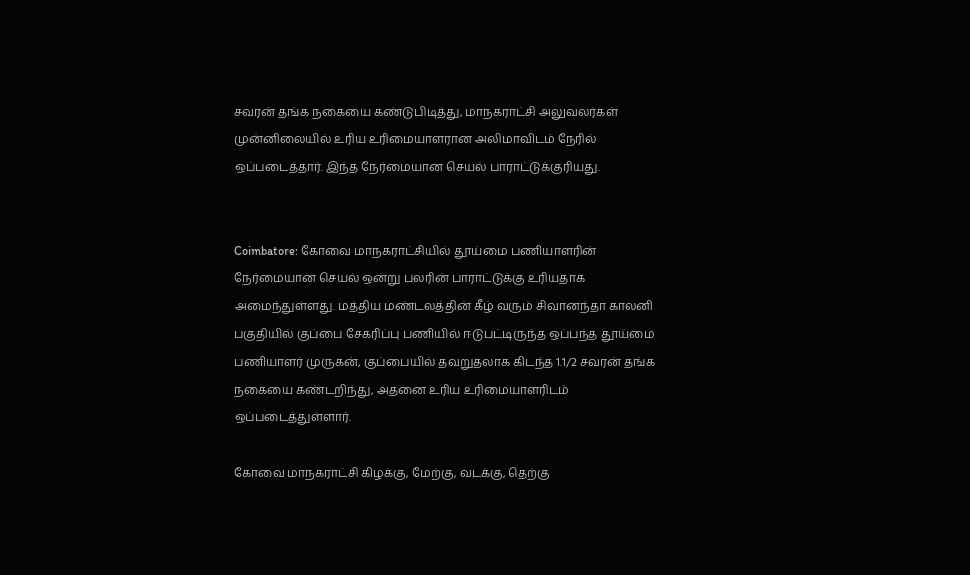சவரன் தங்க நகையை கண்டுபிடித்து, மாநகராட்சி அலுவலர்கள் முன்னிலையில் உரிய உரிமையாளரான அலிமாவிடம் நேரில் ஒப்படைத்தார். இந்த நேர்மையான செயல் பாராட்டுக்குரியது.


Coimbatore: கோவை மாநகராட்சியில் தூய்மை பணியாளரின் நேர்மையான செயல் ஒன்று பலரின் பாராட்டுக்கு உரியதாக அமைந்துள்ளது. மத்திய மண்டலத்தின் கீழ் வரும் சிவானந்தா காலனி பகுதியில் குப்பை சேகரிப்பு பணியில் ஈடுபட்டிருந்த ஒப்பந்த தூய்மை பணியாளர் முருகன், குப்பையில் தவறுதலாக கிடந்த 1.1/2 சவரன் தங்க நகையை கண்டறிந்து, அதனை உரிய உரிமையாளரிடம் ஒப்படைத்துள்ளார்.

கோவை மாநகராட்சி கிழக்கு, மேற்கு, வடக்கு, தெற்கு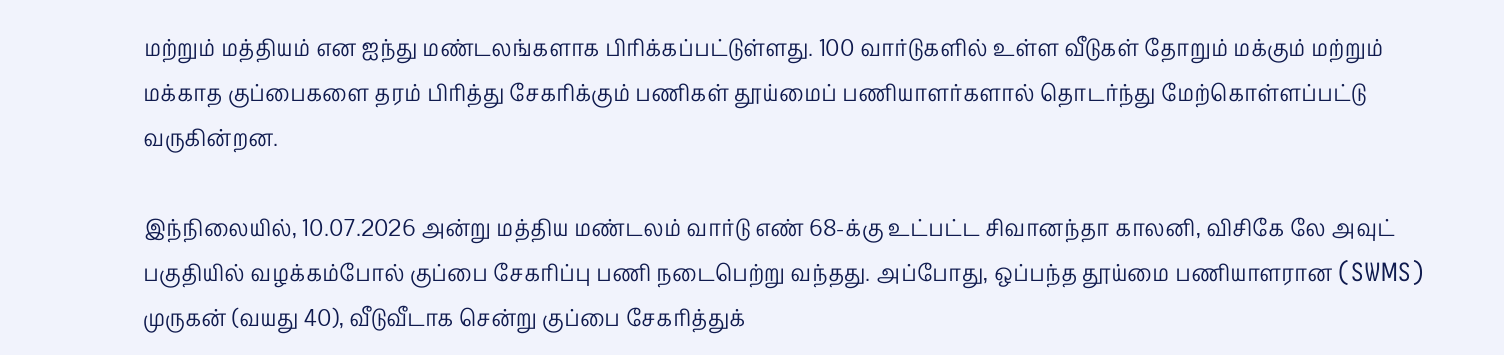மற்றும் மத்தியம் என ஐந்து மண்டலங்களாக பிரிக்கப்பட்டுள்ளது. 100 வார்டுகளில் உள்ள வீடுகள் தோறும் மக்கும் மற்றும் மக்காத குப்பைகளை தரம் பிரித்து சேகரிக்கும் பணிகள் தூய்மைப் பணியாளர்களால் தொடர்ந்து மேற்கொள்ளப்பட்டு வருகின்றன.

இந்நிலையில், 10.07.2026 அன்று மத்திய மண்டலம் வார்டு எண் 68-க்கு உட்பட்ட சிவானந்தா காலனி, விசிகே லே அவுட் பகுதியில் வழக்கம்போல் குப்பை சேகரிப்பு பணி நடைபெற்று வந்தது. அப்போது, ஒப்பந்த தூய்மை பணியாளரான (SWMS) முருகன் (வயது 40), வீடுவீடாக சென்று குப்பை சேகரித்துக்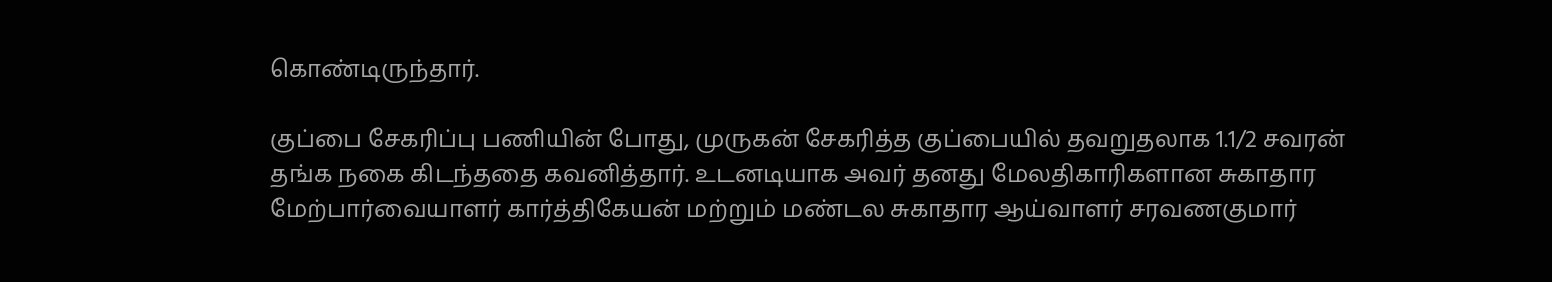கொண்டிருந்தார்.

குப்பை சேகரிப்பு பணியின் போது, முருகன் சேகரித்த குப்பையில் தவறுதலாக 1.1/2 சவரன் தங்க நகை கிடந்ததை கவனித்தார். உடனடியாக அவர் தனது மேலதிகாரிகளான சுகாதார மேற்பார்வையாளர் கார்த்திகேயன் மற்றும் மண்டல சுகாதார ஆய்வாளர் சரவணகுமார்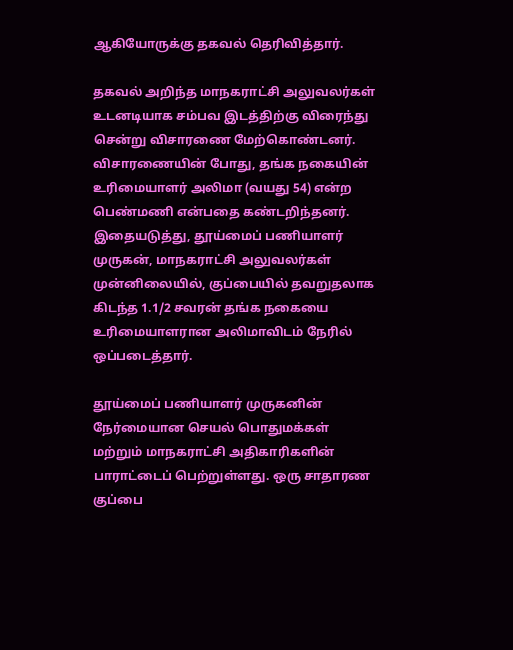ஆகியோருக்கு தகவல் தெரிவித்தார்.

தகவல் அறிந்த மாநகராட்சி அலுவலர்கள் உடனடியாக சம்பவ இடத்திற்கு விரைந்து சென்று விசாரணை மேற்கொண்டனர். விசாரணையின் போது, தங்க நகையின் உரிமையாளர் அலிமா (வயது 54) என்ற பெண்மணி என்பதை கண்டறிந்தனர். இதையடுத்து, தூய்மைப் பணியாளர் முருகன், மாநகராட்சி அலுவலர்கள் முன்னிலையில், குப்பையில் தவறுதலாக கிடந்த 1.1/2 சவரன் தங்க நகையை உரிமையாளரான அலிமாவிடம் நேரில் ஒப்படைத்தார்.

தூய்மைப் பணியாளர் முருகனின் நேர்மையான செயல் பொதுமக்கள் மற்றும் மாநகராட்சி அதிகாரிகளின் பாராட்டைப் பெற்றுள்ளது. ஒரு சாதாரண குப்பை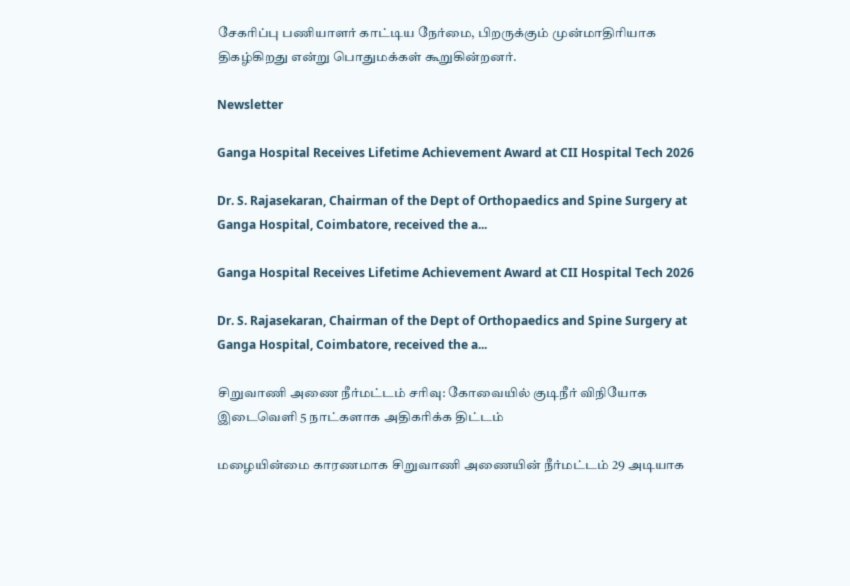சேகரிப்பு பணியாளர் காட்டிய நேர்மை, பிறருக்கும் முன்மாதிரியாக திகழ்கிறது என்று பொதுமக்கள் கூறுகின்றனர்.

Newsletter

Ganga Hospital Receives Lifetime Achievement Award at CII Hospital Tech 2026

Dr. S. Rajasekaran, Chairman of the Dept of Orthopaedics and Spine Surgery at Ganga Hospital, Coimbatore, received the a...

Ganga Hospital Receives Lifetime Achievement Award at CII Hospital Tech 2026

Dr. S. Rajasekaran, Chairman of the Dept of Orthopaedics and Spine Surgery at Ganga Hospital, Coimbatore, received the a...

சிறுவாணி அணை நீர்மட்டம் சரிவு: கோவையில் குடிநீர் விநியோக இடைவெளி 5 நாட்களாக அதிகரிக்க திட்டம்

மழையின்மை காரணமாக சிறுவாணி அணையின் நீர்மட்டம் 29 அடியாக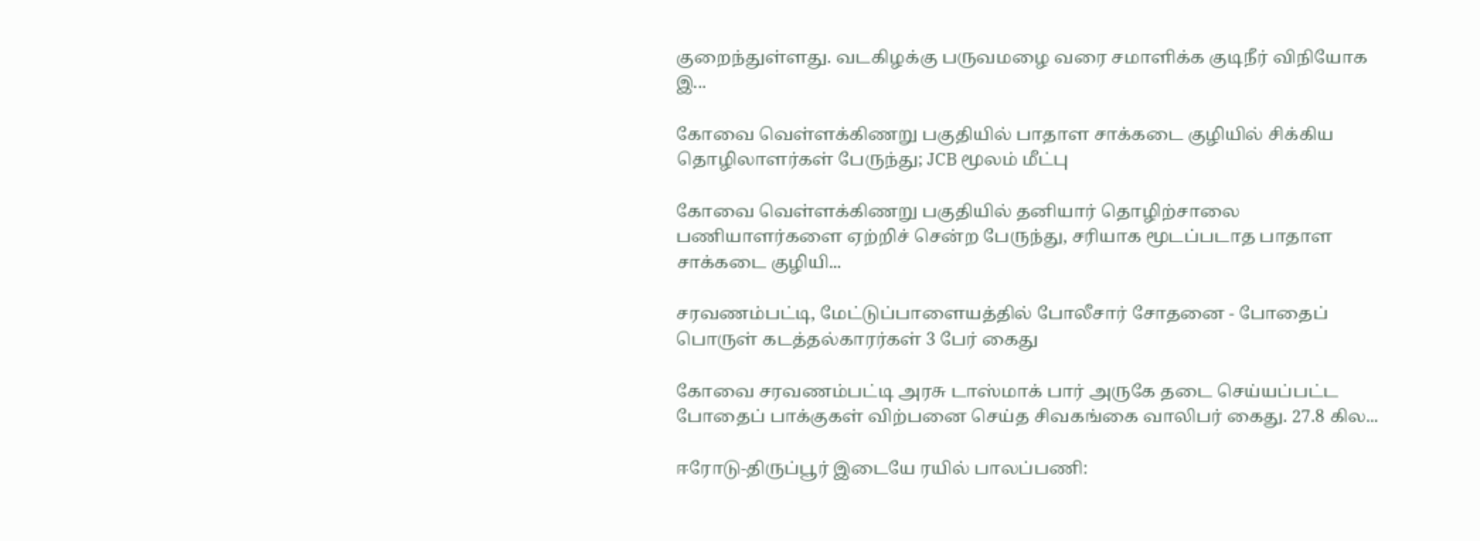குறைந்துள்ளது. வடகிழக்கு பருவமழை வரை சமாளிக்க குடிநீர் விநியோக இ...

கோவை வெள்ளக்கிணறு பகுதியில் பாதாள சாக்கடை குழியில் சிக்கிய தொழிலாளர்கள் பேருந்து; JCB மூலம் மீட்பு

கோவை வெள்ளக்கிணறு பகுதியில் தனியார் தொழிற்சாலை பணியாளர்களை ஏற்றிச் சென்ற பேருந்து, சரியாக மூடப்படாத பாதாள சாக்கடை குழியி...

சரவணம்பட்டி, மேட்டுப்பாளையத்தில் போலீசார் சோதனை - போதைப் பொருள் கடத்தல்காரர்கள் 3 பேர் கைது

கோவை சரவணம்பட்டி அரசு டாஸ்மாக் பார் அருகே தடை செய்யப்பட்ட போதைப் பாக்குகள் விற்பனை செய்த சிவகங்கை வாலிபர் கைது. 27.8 கில...

ஈரோடு-திருப்பூர் இடையே ரயில் பாலப்பணி: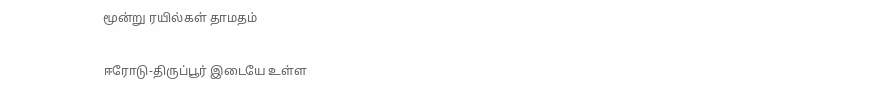மூன்று ரயில்கள் தாமதம்

ஈரோடு-திருப்பூர் இடையே உள்ள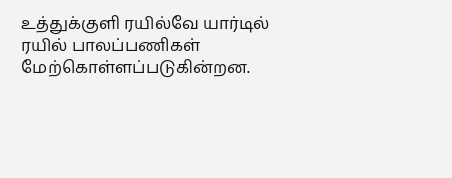உத்துக்குளி ரயில்வே யார்டில் ரயில் பாலப்பணிகள் மேற்கொள்ளப்படுகின்றன.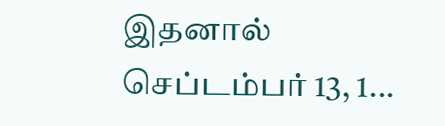இதனால் செப்டம்பர் 13, 1...